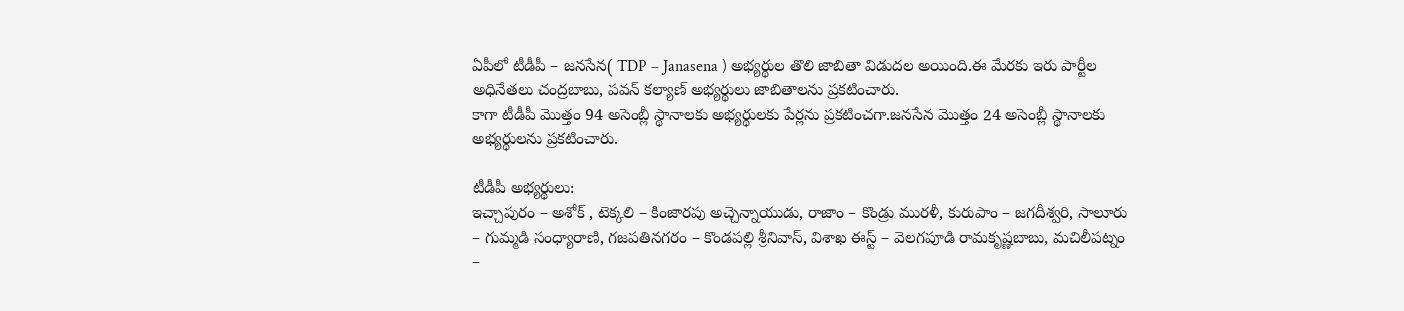ఏపీలో టీడీపీ – జనసేన( TDP – Janasena ) అభ్యర్థుల తొలి జాబితా విడుదల అయింది.ఈ మేరకు ఇరు పార్టీల అధినేతలు చంద్రబాబు, పవన్ కల్యాణ్ అభ్యర్థులు జాబితాలను ప్రకటించారు.
కాగా టీడీపీ మొత్తం 94 అసెంబ్లీ స్థానాలకు అభ్యర్థులకు పేర్లను ప్రకటించగా.జనసేన మొత్తం 24 అసెంబ్లీ స్థానాలకు అభ్యర్థులను ప్రకటించారు.

టీడీపీ అభ్యర్థులు:
ఇచ్చాపురం – అశోక్ , టెక్కలి – కింజారపు అచ్చెన్నాయుడు, రాజాం – కొండ్రు మురళీ, కురుపాం – జగదీశ్వరి, సాలూరు – గుమ్మడి సంధ్యారాణి, గజపతినగరం – కొండపల్లి శ్రీనివాస్, విశాఖ ఈస్ట్ – వెలగపూడి రామకృష్ణబాబు, మచిలీపట్నం –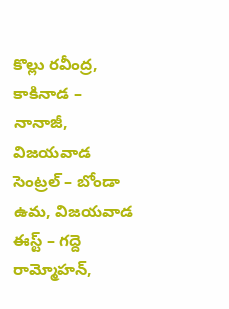కొల్లు రవీంద్ర, కాకినాడ – నానాజీ, విజయవాడ సెంట్రల్ – బోండా ఉమ, విజయవాడ ఈస్ట్ – గద్దె రామ్మోహన్,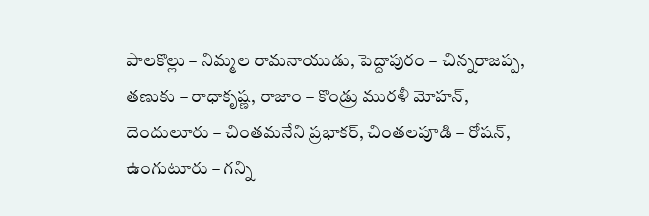పాలకొల్లు – నిమ్మల రామనాయుడు, పెద్దాపురం – చిన్నరాజప్ప, తణుకు – రాధాకృష్ణ, రాజాం – కొండ్రు మురళీ మోహన్, దెందులూరు – చింతమనేని ప్రభాకర్, చింతలపూడి – రోషన్, ఉంగుటూరు – గన్ని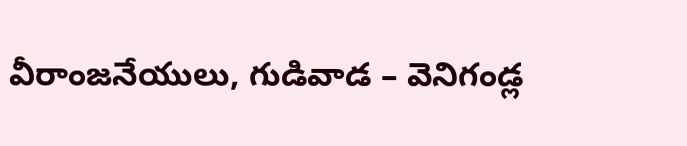వీరాంజనేయులు, గుడివాడ – వెనిగండ్ల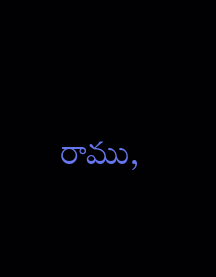రాము,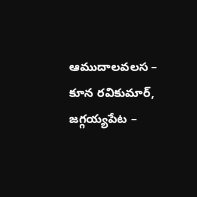ఆముదాలవలస – కూన రవికుమార్, జగ్గయ్యపేట –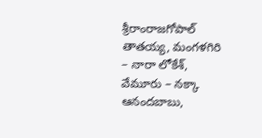శ్రీరాంరాజగోపాల్ తాతయ్య, మంగళగిరి – నారా లోకేశ్, వేమూరు – నక్కా ఆనందబాబు,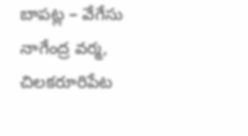బాపట్ల – వేగేసు నాగేంద్ర వర్మ, చిలకరూరిపేట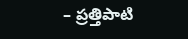– ప్రత్తిపాటి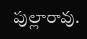పుల్లారావు.